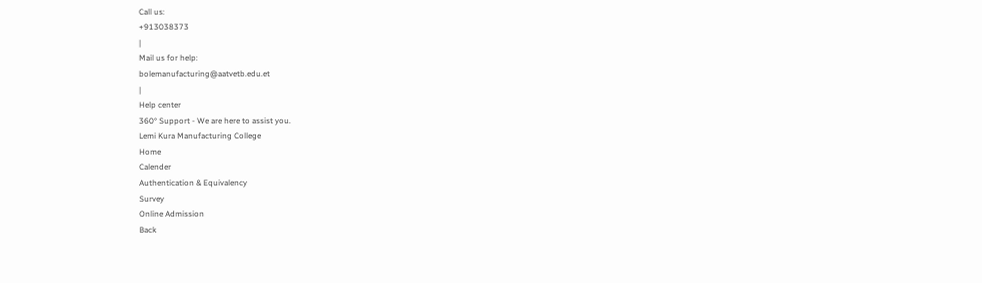Call us:
+913038373
|
Mail us for help:
bolemanufacturing@aatvetb.edu.et
|
Help center
360° Support - We are here to assist you.
Lemi Kura Manufacturing College
Home
Calender
Authentication & Equivalency
Survey
Online Admission
Back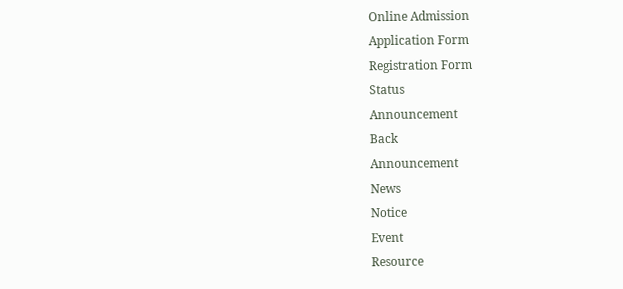Online Admission
Application Form
Registration Form
Status
Announcement
Back
Announcement
News
Notice
Event
Resource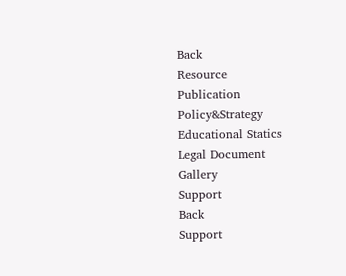Back
Resource
Publication
Policy&Strategy
Educational Statics
Legal Document
Gallery
Support
Back
Support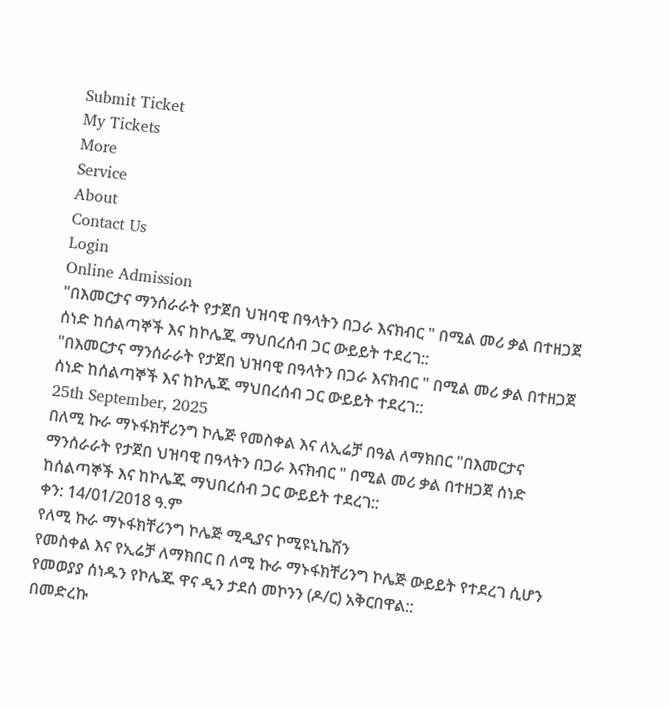Submit Ticket
My Tickets
More
Service
About
Contact Us
Login
Online Admission
"በእመርታና ማንሰራራት የታጀበ ህዝባዊ በዓላትን በጋራ እናክብር " በሚል መሪ ቃል በተዘጋጀ ሰነድ ከሰልጣኞች እና ከኮሌጁ ማህበረሰብ ጋር ውይይት ተደረገ::
"በእመርታና ማንሰራራት የታጀበ ህዝባዊ በዓላትን በጋራ እናክብር " በሚል መሪ ቃል በተዘጋጀ ሰነድ ከሰልጣኞች እና ከኮሌጁ ማህበረሰብ ጋር ውይይት ተደረገ::
25th September, 2025
በለሚ ኩራ ማኑፋክቸሪንግ ኮሌጅ የመስቀል እና ለኢሬቻ በዓል ለማክበር "በእመርታና ማንሰራራት የታጀበ ህዝባዊ በዓላትን በጋራ እናክብር " በሚል መሪ ቃል በተዘጋጀ ሰነድ ከሰልጣኞች እና ከኮሌጁ ማህበረሰብ ጋር ውይይት ተደረገ::
ቀን: 14/01/2018 ዓ.ም
የለሚ ኩራ ማኑፋክቸሪንግ ኮሌጅ ሚዲያና ኮሚዩኒኬሽን
የመስቀል እና የኢሬቻ ለማክበር በ ለሚ ኩራ ማኑፋክቸሪንግ ኮሌጅ ውይይት የተደረገ ሲሆን የመወያያ ሰነዱን የኮሌጁ ዋና ዲን ታደሰ መኮንን (ዶ/ር) አቅርበዋል::
በመድረኩ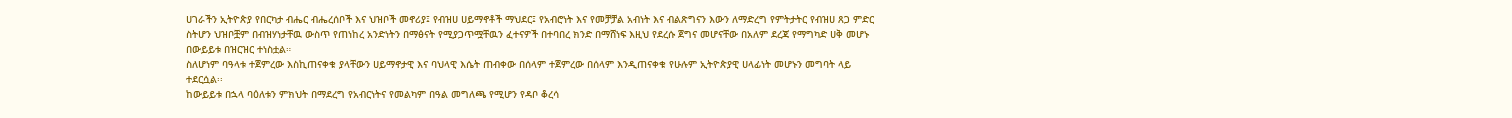ሀገራችን ኢትዮጵያ የበርካታ ብሔር ብሔረሰቦች እና ህዝቦች መኖሪያ፤ የብዝሀ ሀይማኖቶች ማህደር፤ የአብሮነት እና የመቻቻል አብነት እና ብልጽግናን እውን ለማድረግ የምትታትር የብዝሀ ጸጋ ምድር ስትሆን ህዝቦቿም በብዝሃነታቸዉ ውስጥ የጠነከረ አንድነትን በማፅናት የሚያጋጥሟቸዉን ፈተናዎች በተባበረ ክንድ በማሸነፍ እዚህ የደረሱ ጀግና መሆናቸው በአለም ደረጃ የማግካድ ሀቅ መሆኑ በውይይቱ በዝርዝር ተነስቷል።
ስለሆነም ባዓላቱ ተጀምረው እስኪጠናቀቁ ያላቸውን ሀይማኖታዊ እና ባህላዊ እሴት ጠብቀው በሰላም ተጀምረው በሰላም እንዲጠናቀቁ የሁሉም ኢትዮጵያዊ ሀላፊነት መሆኑን መግባት ላይ ተደርሷል፡፡
ከውይይቱ በኋላ ባዕለቱን ምክህት በማደረግ የአብርነትና የመልካም በዓል መግለጫ የሚሆን የዳቦ ቆረሳ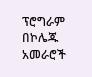ፕሮግራም በኮሌጁ አመራሮች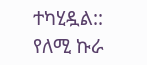ተካሂዷል::
የለሚ ኩራ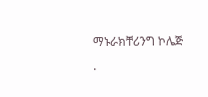ማኑራክቸሪንግ ኮሌጅ
.